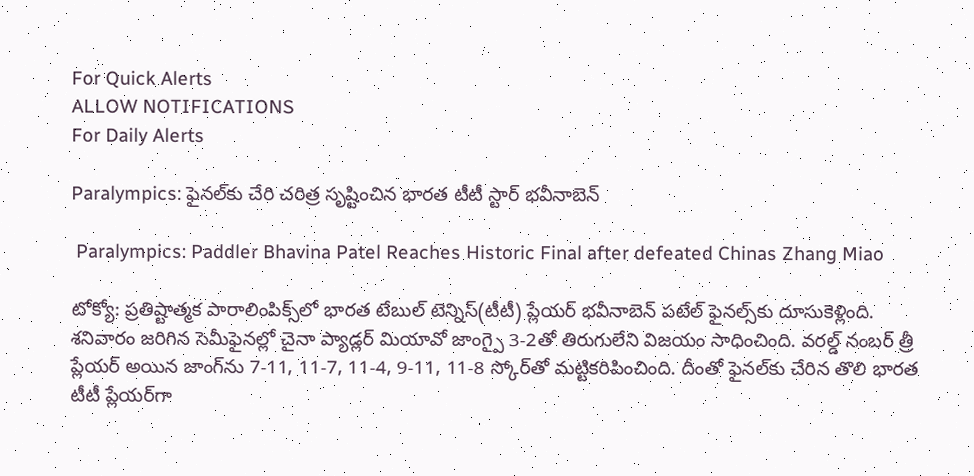For Quick Alerts
ALLOW NOTIFICATIONS
For Daily Alerts

Paralympics: ఫైనల్‌కు చేరి చరిత్ర సృష్టించిన భారత టీటీ స్టార్ భవీనాబెన్

 Paralympics: Paddler Bhavina Patel Reaches Historic Final after defeated Chinas Zhang Miao

టోక్యో: ప్రతిష్టాత్మక పారాలింపిక్స్‌లో భారత టేబుల్ టెన్నిస్(టీటీ) ప్లేయ‌ర్‌ భవీనాబెన్ పటేల్ ఫైన‌ల్స్‌కు దూసుకెళ్లింది. శ‌నివారం జ‌రిగిన సెమీఫైన‌ల్లో చైనా ప్యాడ్లర్ మియావో జాంగ్పై 3-2తో తిరుగులేని విజ‌యం సాధించింది. వరల్డ్ నంబర్ త్రీ ప్లేయర్ అయిన జాంగ్‌ను 7-11, 11-7, 11-4, 9-11, 11-8 స్కోర్‌తో మ‌ట్టిక‌రిపించింది. దీంతో ఫైన‌ల్‌కు చేరిన తొలి భార‌త టీటీ ప్లేయ‌ర్‌గా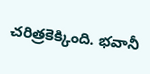చరిత్రకెక్కింది. భవానీ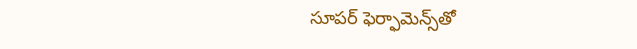సూపర్ ఫెర్ఫామెన్స్‌తో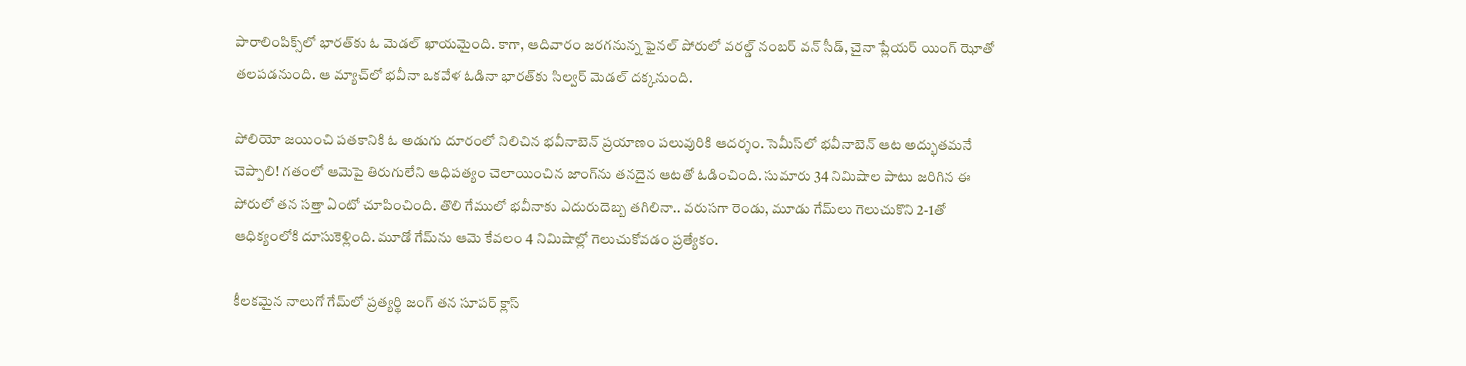పారాలింపిక్స్‌లో భారత్‌కు ఓ మెడల్ ఖాయమైంది. కాగా, ఆదివారం జరగనున్న ఫైనల్ పోరులో వరల్డ్ నంబర్ వన్ సీడ్, చైనా ప్లేయర్ యింగ్ ఝోతో తలపడనుంది. ఆ మ్యాచ్‌లో భ‌వీనా ఒక‌వేళ‌ ఓడినా భార‌త్‌కు సిల్వ‌ర్ మెడ‌ల్ ద‌క్క‌నుంది.

పోలియో జయించి పతకానికి ఓ అడుగు దూరంలో నిలిచిన భవీనాబెన్‌ ప్రయాణం పలువురికి ఆదర్శం. సెమీస్‌లో భవీనాబెన్‌ ఆట అద్భుతమనే చెప్పాలి! గతంలో ఆమెపై తిరుగులేని ఆధిపత్యం చెలాయించిన జాంగ్‌ను తనదైన ఆటతో ఓడించింది. సుమారు 34 నిమిషాల పాటు జరిగిన ఈ పోరులో తన సత్తా ఏంటో చూపించింది. తొలి గేములో భవీనాకు ఎదురుదెబ్బ తగిలినా.. వరుసగా రెండు, మూడు గేమ్‌లు గెలుచుకొని 2-1తో ఆధిక్యంలోకి దూసుకెళ్లింది. మూడో గేమ్‌ను ఆమె కేవలం 4 నిమిషాల్లో గెలుచుకోవడం ప్రత్యేకం.

కీలకమైన నాలుగో గేమ్‌లో ప్రత్యర్థి జంగ్‌ తన సూపర్‌ క్లాస్‌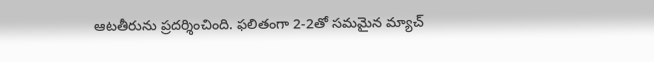ఆటతీరును ప్రదర్శించింది. ఫలితంగా 2-2తో సమమైన మ్యాచ్‌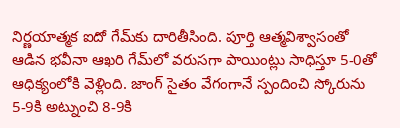నిర్ణయాత్మక ఐదో గేమ్‌కు దారితీసింది. పూర్తి ఆత్మవిశ్వాసంతో ఆడిన భవీనా ఆఖరి గేమ్‌లో వరుసగా పాయింట్లు సాధిస్తూ 5-0తో ఆధిక్యంలోకి వెళ్లింది. జాంగ్‌ సైతం వేగంగానే స్పందించి స్కోరును 5-9కి అట్నుంచి 8-9కి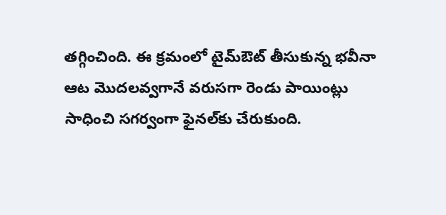తగ్గించింది. ఈ క్రమంలో టైమ్‌ఔట్‌ తీసుకున్న భవీనా ఆట మొదలవ్వగానే వరుసగా రెండు పాయింట్లు సాధించి సగర్వంగా ఫైనల్‌కు చేరుకుంది.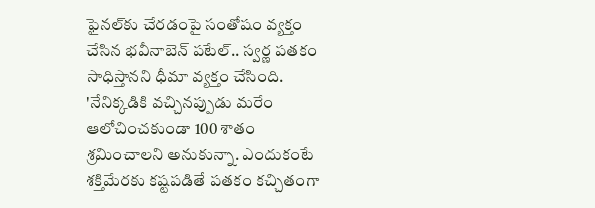ఫైనల్‌కు చేరడంపై సంతోషం వ్యక్తం చేసిన భవీనా‌బెన్ పటేల్.. స్వర్ణ పతకం సాధిస్తానని ధీమా వ్యక్తం చేసింది. 'నేనిక్కడికి వచ్చినప్పుడు మరేం ఆలోచించకుండా 100 శాతం శ్రమించాలని అనుకున్నా. ఎందుకంటే శక్తిమేరకు కష్టపడితే పతకం కచ్చితంగా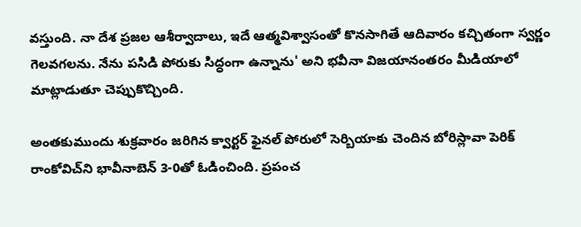వస్తుంది. నా దేశ ప్రజల ఆశీర్వాదాలు, ఇదే ఆత్మవిశ్వాసంతో కొనసాగితే ఆదివారం కచ్చితంగా స్వర్ణం గెలవగలను. నేను పసిడి పోరుకు సిద్ధంగా ఉన్నాను' అని భవీనా విజయానంతరం మీడియాలో మాట్లాడుతూ చెప్పుకొచ్చింది.

అంతకుముందు శుక్రవారం జరిగిన క్వార్టర్ ఫైనల్ పోరులో సెర్బియాకు చెందిన బోరిస్లావా పెరిక్ రాంకోవిచ్‌ని భావీనాబెన్ 3-0తో ఓడించింది. ప్రపంచ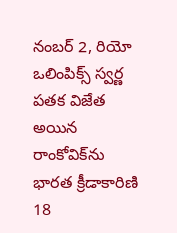నంబర్ 2, రియో ఒలింపిక్స్ స్వర్ణ పతక విజేత అయిన రాంకోవిక్‌ను భారత క్రీడాకారిణి 18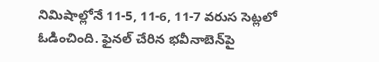నిమిషాల్లోనే 11-5, 11-6, 11-7 వరుస సెట్లలో ఓడించింది. ఫైనల్ చేరిన భవీనాబెన్‌పై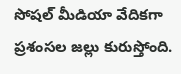సోషల్ మీడియా వేదికగా ప్రశంసల జల్లు కురుస్తోంది.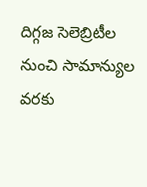దిగ్గజ సెలెబ్రిటీల నుంచి సామాన్యుల వరకు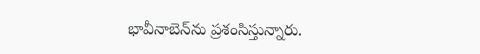భావీనాబెన్‌ను ప్రశంసిస్తున్నారు.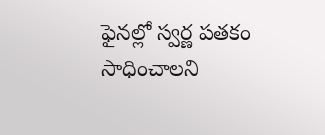ఫైనల్లో స్వర్ణ పతకం సాధించాలని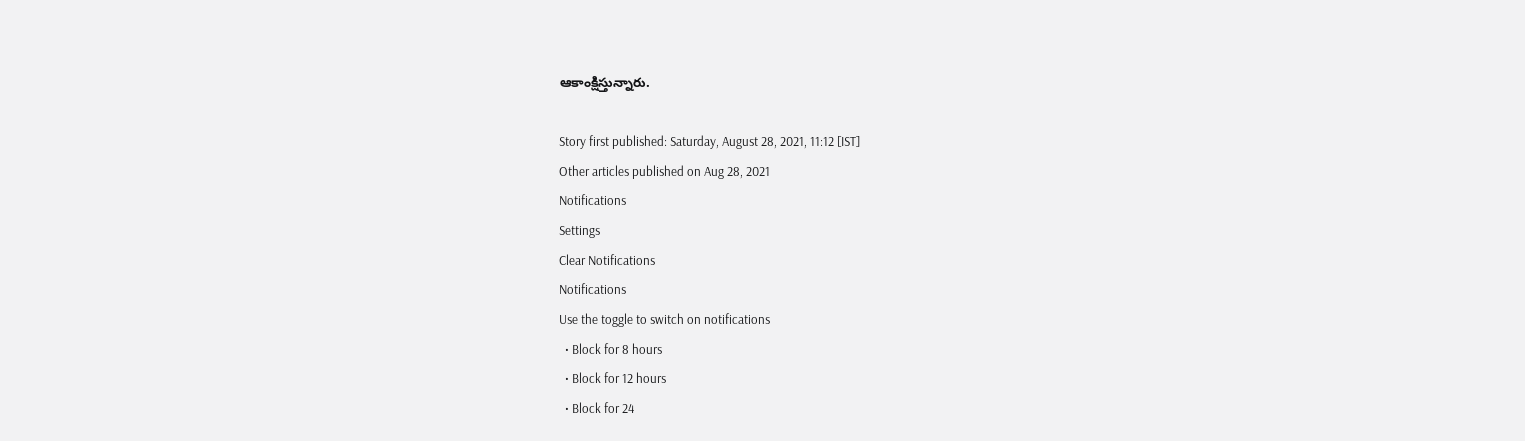ఆకాంక్షిస్తున్నారు.

Story first published: Saturday, August 28, 2021, 11:12 [IST]
Other articles published on Aug 28, 2021
Notifications
Settings
Clear Notifications
Notifications
Use the toggle to switch on notifications
  • Block for 8 hours
  • Block for 12 hours
  • Block for 24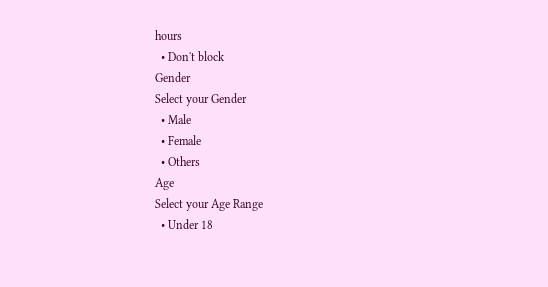hours
  • Don't block
Gender
Select your Gender
  • Male
  • Female
  • Others
Age
Select your Age Range
  • Under 18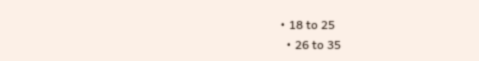• 18 to 25
  • 26 to 35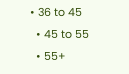• 36 to 45
  • 45 to 55
  • 55+